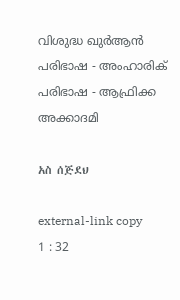വിശുദ്ധ ഖുർആൻ പരിഭാഷ - അംഹാരിക് പരിഭാഷ - ആഫ്രിക്ക അക്കാദമി

አስ ሰጅደህ

external-link copy
1 : 32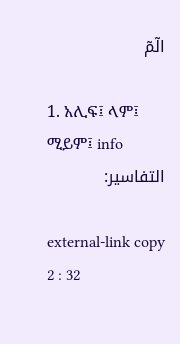الٓمٓ

1. አሊፍ፤ ላም፤ ሚይም፤ info
التفاسير:

external-link copy
2 : 32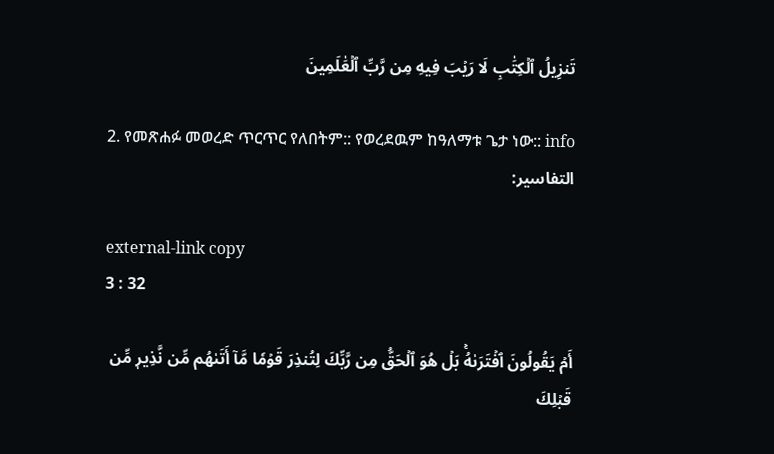تَنزِيلُ ٱلۡكِتَٰبِ لَا رَيۡبَ فِيهِ مِن رَّبِّ ٱلۡعَٰلَمِينَ

2. የመጽሐፉ መወረድ ጥርጥር የለበትም:: የወረደዉም ከዓለማቱ ጌታ ነው:: info
التفاسير:

external-link copy
3 : 32

أَمۡ يَقُولُونَ ٱفۡتَرَىٰهُۚ بَلۡ هُوَ ٱلۡحَقُّ مِن رَّبِّكَ لِتُنذِرَ قَوۡمٗا مَّآ أَتَىٰهُم مِّن نَّذِيرٖ مِّن قَبۡلِكَ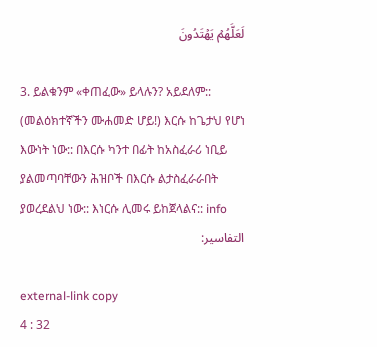لَعَلَّهُمۡ يَهۡتَدُونَ

3. ይልቁንም «ቀጠፈው» ይላሉን? አይደለም:: (መልዕክተኛችን ሙሐመድ ሆይ!) እርሱ ከጌታህ የሆነ እውነት ነው:: በእርሱ ካንተ በፊት ከአስፈራሪ ነቢይ ያልመጣባቸውን ሕዝቦች በእርሱ ልታስፈራራበት ያወረደልህ ነው:: እነርሱ ሊመሩ ይከጀላልና:: info
التفاسير:

external-link copy
4 : 32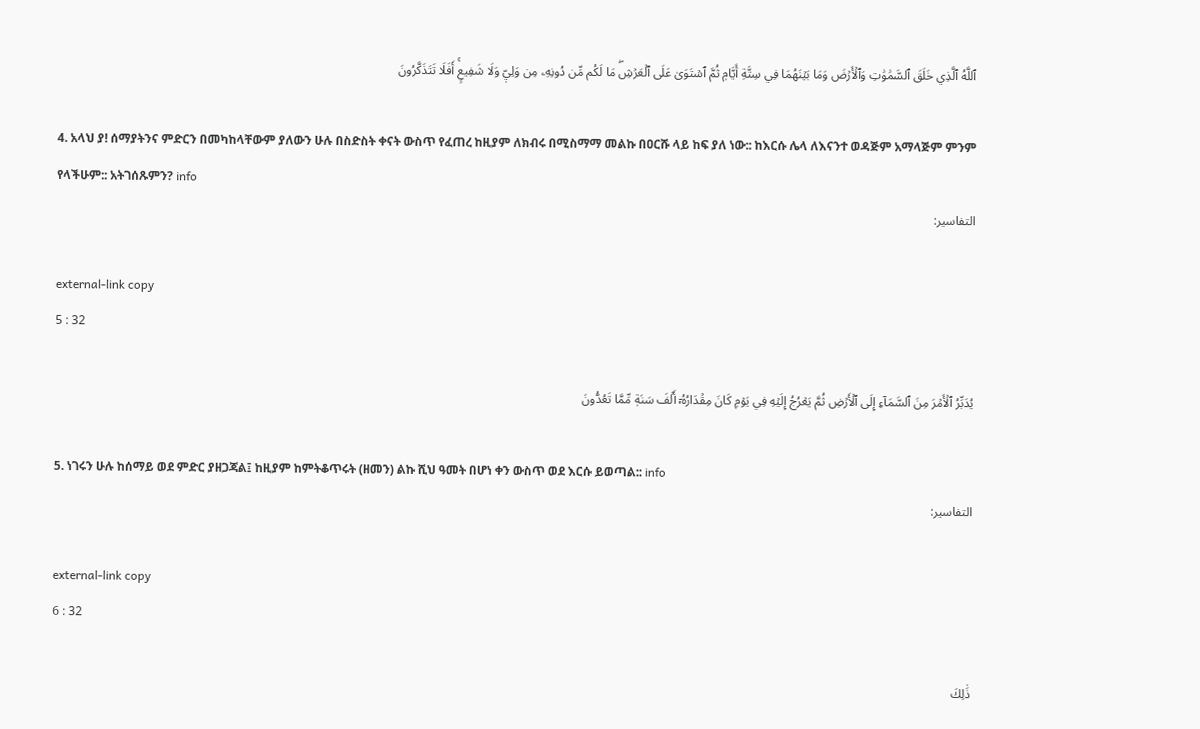ٱللَّهُ ٱلَّذِي خَلَقَ ٱلسَّمَٰوَٰتِ وَٱلۡأَرۡضَ وَمَا بَيۡنَهُمَا فِي سِتَّةِ أَيَّامٖ ثُمَّ ٱسۡتَوَىٰ عَلَى ٱلۡعَرۡشِۖ مَا لَكُم مِّن دُونِهِۦ مِن وَلِيّٖ وَلَا شَفِيعٍۚ أَفَلَا تَتَذَكَّرُونَ

4. አላህ ያ! ሰማያትንና ምድርን በመካከላቸውም ያለውን ሁሉ በስድስት ቀናት ውስጥ የፈጠረ ከዚያም ለክብሩ በሚስማማ መልኩ በዐርሹ ላይ ከፍ ያለ ነው:: ከእርሱ ሌላ ለእናንተ ወዳጅም አማላጅም ምንም የላችሁም:: አትገሰጹምን? info
التفاسير:

external-link copy
5 : 32

يُدَبِّرُ ٱلۡأَمۡرَ مِنَ ٱلسَّمَآءِ إِلَى ٱلۡأَرۡضِ ثُمَّ يَعۡرُجُ إِلَيۡهِ فِي يَوۡمٖ كَانَ مِقۡدَارُهُۥٓ أَلۡفَ سَنَةٖ مِّمَّا تَعُدُّونَ

5. ነገሩን ሁሉ ከሰማይ ወደ ምድር ያዘጋጃል፤ ከዚያም ከምትቆጥሩት (ዘመን) ልኩ ሺህ ዓመት በሆነ ቀን ውስጥ ወደ እርሱ ይወጣል:: info
التفاسير:

external-link copy
6 : 32

ذَٰلِكَ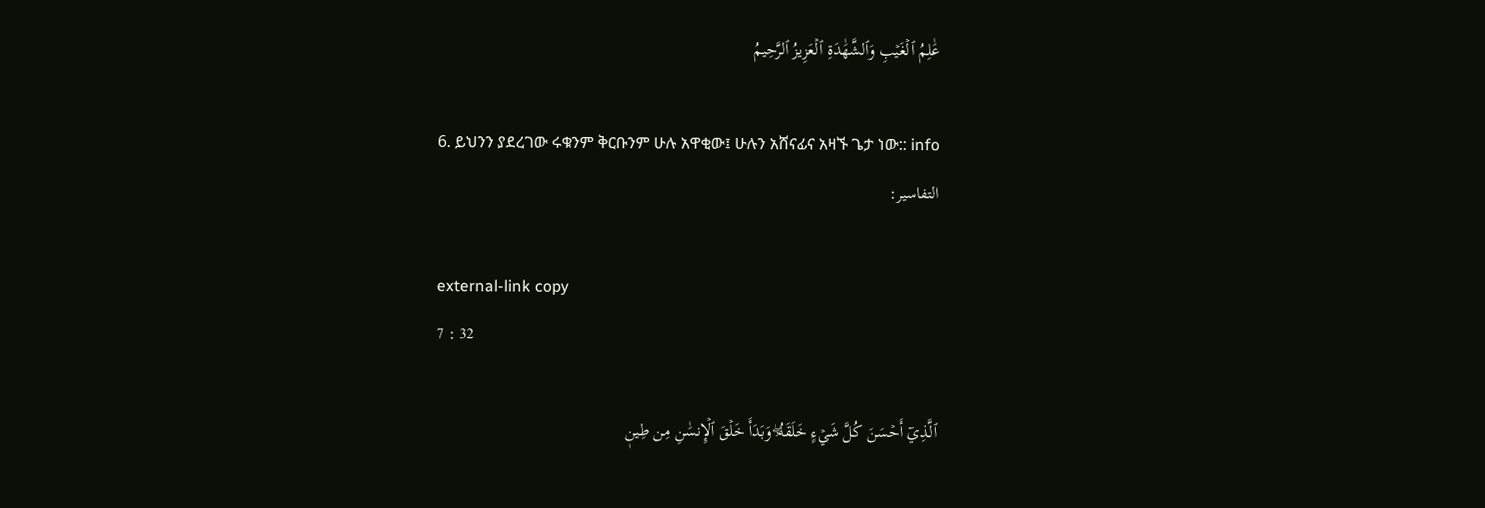عَٰلِمُ ٱلۡغَيۡبِ وَٱلشَّهَٰدَةِ ٱلۡعَزِيزُ ٱلرَّحِيمُ

6. ይህንን ያደረገው ሩቁንም ቅርቡንም ሁሉ አዋቂው፤ ሁሉን አሸናፊና አዛኙ ጌታ ነው:: info
التفاسير:

external-link copy
7 : 32

ٱلَّذِيٓ أَحۡسَنَ كُلَّ شَيۡءٍ خَلَقَهُۥۖ وَبَدَأَ خَلۡقَ ٱلۡإِنسَٰنِ مِن طِينٖ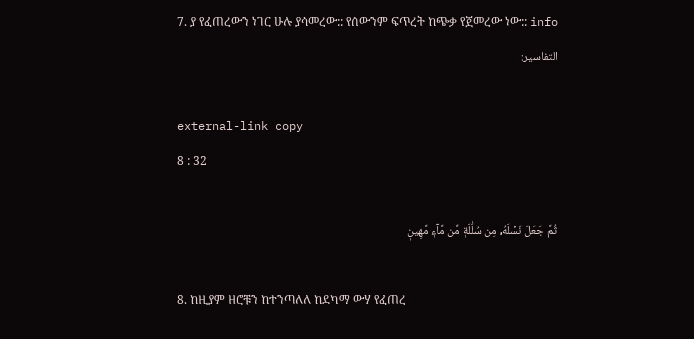7. ያ የፈጠረውን ነገር ሁሉ ያሳመረው:: የሰውንም ፍጥረት ከጭቃ የጀመረው ነው:: info
التفاسير:

external-link copy
8 : 32

ثُمَّ جَعَلَ نَسۡلَهُۥ مِن سُلَٰلَةٖ مِّن مَّآءٖ مَّهِينٖ

8. ከዚያም ዘሮቹን ከተንጣለለ ከደካማ ውሃ የፈጠረ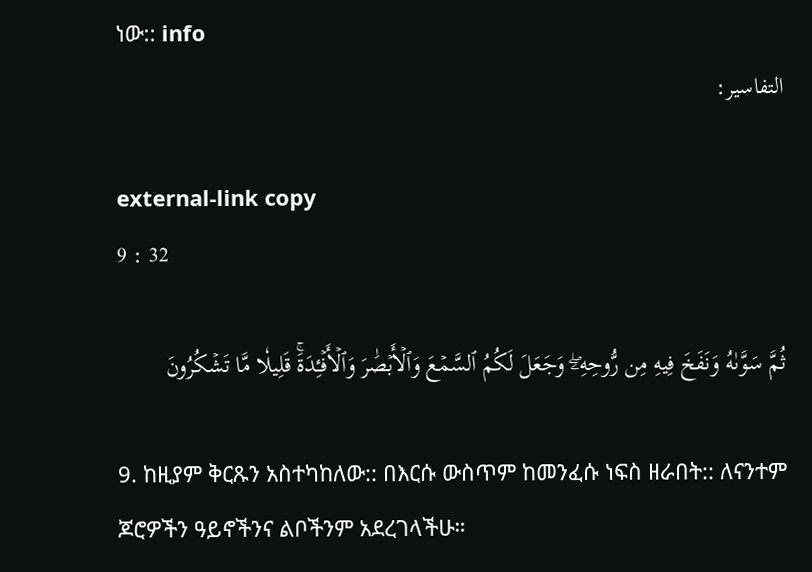ነው:: info
التفاسير:

external-link copy
9 : 32

ثُمَّ سَوَّىٰهُ وَنَفَخَ فِيهِ مِن رُّوحِهِۦۖ وَجَعَلَ لَكُمُ ٱلسَّمۡعَ وَٱلۡأَبۡصَٰرَ وَٱلۡأَفۡـِٔدَةَۚ قَلِيلٗا مَّا تَشۡكُرُونَ

9. ከዚያም ቅርጹን አስተካከለው:: በእርሱ ውስጥም ከመንፈሱ ነፍስ ዘራበት:: ለናንተም ጆሮዎችን ዓይኖችንና ልቦችንም አደረገላችሁ።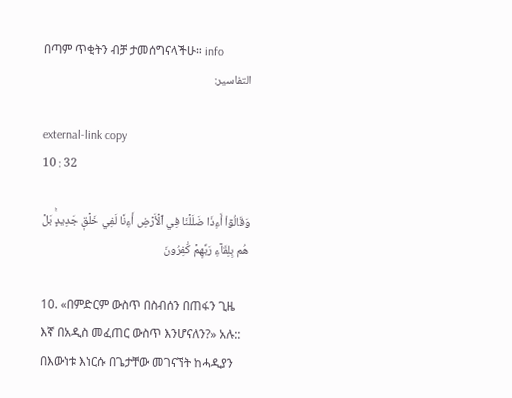በጣም ጥቂትን ብቻ ታመሰግናላችሁ። info
التفاسير:

external-link copy
10 : 32

وَقَالُوٓاْ أَءِذَا ضَلَلۡنَا فِي ٱلۡأَرۡضِ أَءِنَّا لَفِي خَلۡقٖ جَدِيدِۭۚ بَلۡ هُم بِلِقَآءِ رَبِّهِمۡ كَٰفِرُونَ

10. «በምድርም ውስጥ በስብሰን በጠፋን ጊዜ እኛ በአዲስ መፈጠር ውስጥ እንሆናለን?» አሉ:: በእውነቱ እነርሱ በጌታቸው መገናኘት ከሓዲያን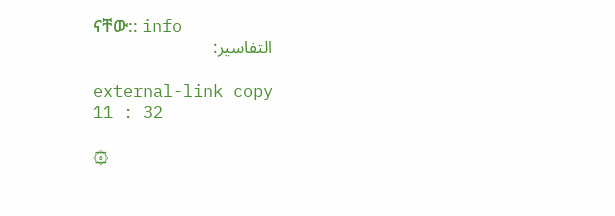ናቸው:: info
التفاسير:

external-link copy
11 : 32

۞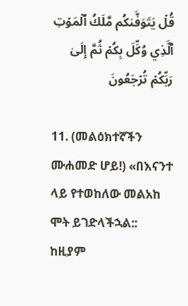قُلۡ يَتَوَفَّىٰكُم مَّلَكُ ٱلۡمَوۡتِ ٱلَّذِي وُكِّلَ بِكُمۡ ثُمَّ إِلَىٰ رَبِّكُمۡ تُرۡجَعُونَ

11. (መልዕክተኛችን ሙሐመድ ሆይ!) «በእናንተ ላይ የተወከለው መልአከ ሞት ይገድላችኋል:: ከዚያም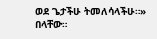ወደ ጌታችሁ ትመለሳላችሁ።» በላቸው።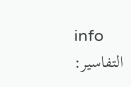info
التفاسير: